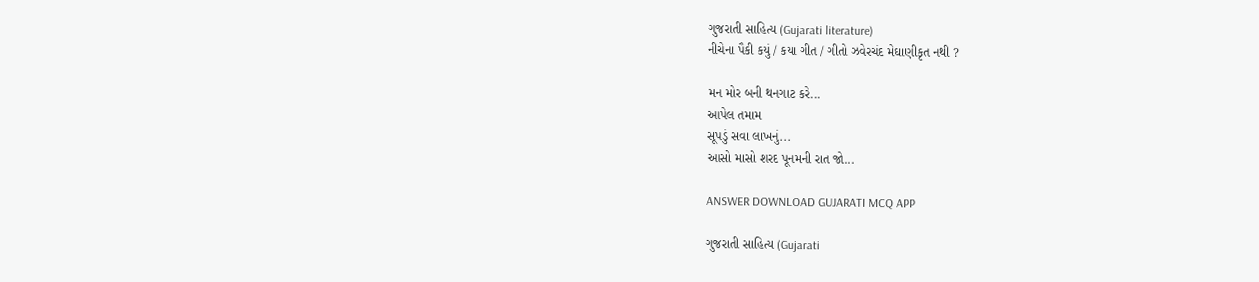ગુજરાતી સાહિત્ય (Gujarati literature)
નીચેના પૈકી કયું / કયા ગીત / ગીતો ઝવેરચંદ મેઘાણીકૃત નથી ?

મન મોર બની થનગાટ કરે...
આપેલ તમામ
સૂપડું સવા લાખનું...
આસો માસો શરદ પૂનમની રાત જો...

ANSWER DOWNLOAD GUJARATI MCQ APP

ગુજરાતી સાહિત્ય (Gujarati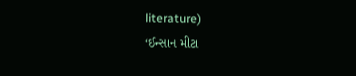literature)
‘ઈન્સાન મીટા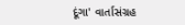દૂંગા' વાર્તાસંગ્રહ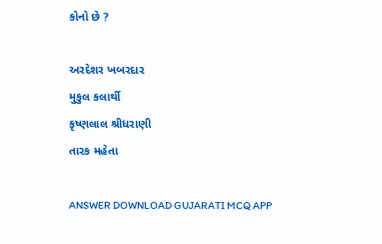કોનો છે ?

અરદેશર ખબરદાર
મુકુલ કલાર્થી
કૃષ્ણલાલ શ્રીધરાણી
તારક મહેતા

ANSWER DOWNLOAD GUJARATI MCQ APP